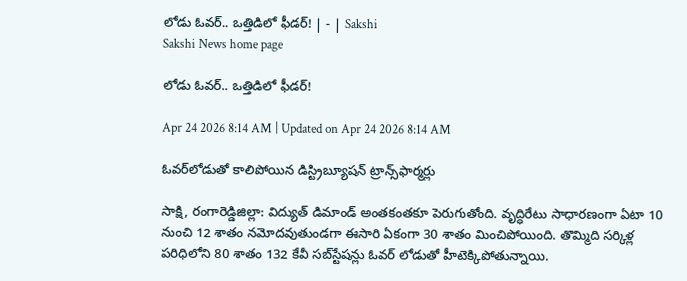లోడు ఓవర్‌.. ఒత్తిడిలో ఫీడర్‌! | - | Sakshi
Sakshi News home page

లోడు ఓవర్‌.. ఒత్తిడిలో ఫీడర్‌!

Apr 24 2026 8:14 AM | Updated on Apr 24 2026 8:14 AM

ఓవర్‌లోడుతో కాలిపోయిన డిస్ట్రిబ్యూషన్‌ ట్రాన్స్‌ఫార్మర్లు

సాక్షి, రంగారెడ్డిజిల్లా: విద్యుత్‌ డిమాండ్‌ అంతకంతకూ పెరుగుతోంది. వృద్ధిరేటు సాధారణంగా ఏటా 10 నుంచి 12 శాతం నమోదవుతుండగా ఈసారి ఏకంగా 30 శాతం మించిపోయింది. తొమ్మిది సర్కిళ్ల పరిధిలోని 80 శాతం 132 కేవీ సబ్‌స్టేషన్లు ఓవర్‌ లోడుతో హీటెక్కిపోతున్నాయి.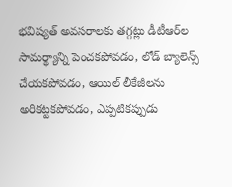భవిష్యత్‌ అవసరాలకు తగ్గట్లు డీటీఆర్‌ల సామర్థ్యాన్ని పెంచకపోవడం, లోడ్‌ బ్యాలెన్స్‌ చేయకపోవడం, ఆయిల్‌ లీకేజీలను అరికట్టకపోవడం, ఎప్పటికప్పుడు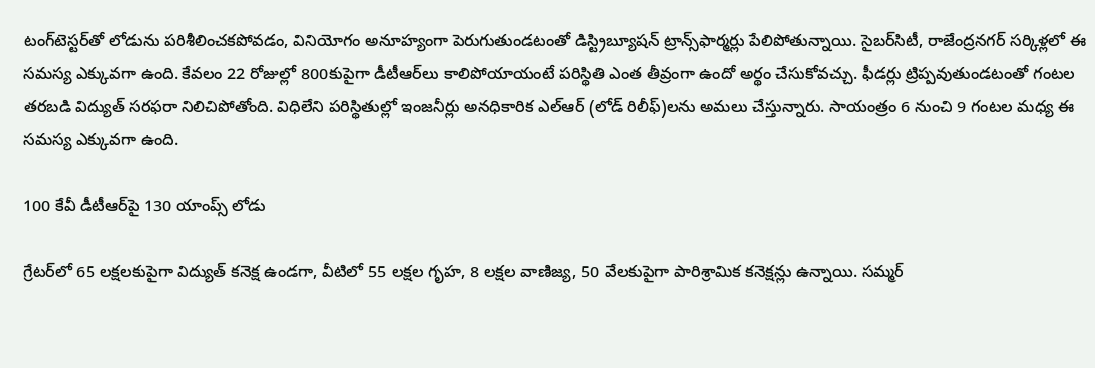టంగ్‌టెస్టర్‌తో లోడును పరిశీలించకపోవడం, వినియోగం అనూహ్యంగా పెరుగుతుండటంతో డిస్ట్రిబ్యూషన్‌ ట్రాన్స్‌ఫార్మర్లు పేలిపోతున్నాయి. సైబర్‌సిటీ, రాజేంద్రనగర్‌ సర్కిళ్లలో ఈ సమస్య ఎక్కువగా ఉంది. కేవలం 22 రోజుల్లో 800కుపైగా డీటీఆర్‌లు కాలిపోయాయంటే పరిస్థితి ఎంత తీవ్రంగా ఉందో అర్థం చేసుకోవచ్చు. ఫీడర్లు ట్రిప్పవుతుండటంతో గంటల తరబడి విద్యుత్‌ సరఫరా నిలిచిపోతోంది. విధిలేని పరిస్థితుల్లో ఇంజనీర్లు అనధికారిక ఎల్‌ఆర్‌ (లోడ్‌ రిలీఫ్‌)లను అమలు చేస్తున్నారు. సాయంత్రం 6 నుంచి 9 గంటల మధ్య ఈ సమస్య ఎక్కువగా ఉంది.

100 కేవీ డీటీఆర్‌పై 130 యాంప్స్‌ లోడు

గ్రేటర్‌లో 65 లక్షలకుపైగా విద్యుత్‌ కనెక్ష ఉండగా, వీటిలో 55 లక్షల గృహ, 8 లక్షల వాణిజ్య, 50 వేలకుపైగా పారిశ్రామిక కనెక్షన్లు ఉన్నాయి. సమ్మర్‌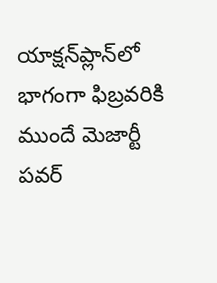యాక్షన్‌ప్లాన్‌లో భాగంగా ఫిబ్రవరికి ముందే మెజార్టీ పవర్‌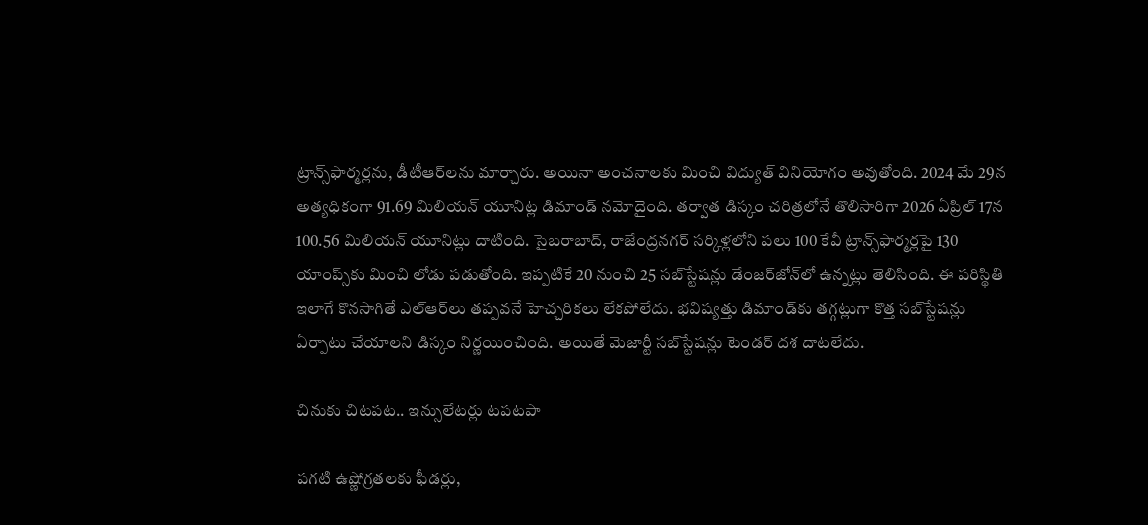ట్రాన్స్‌ఫార్మర్లను, డీటీఆర్‌లను మార్చారు. అయినా అంచనాలకు మించి విద్యుత్‌ వినియోగం అవుతోంది. 2024 మే 29న అత్యధికంగా 91.69 మిలియన్‌ యూనిట్ల డిమాండ్‌ నమోదైంది. తర్వాత డిస్కం చరిత్రలోనే తొలిసారిగా 2026 ఏప్రిల్‌ 17న 100.56 మిలియన్‌ యూనిట్లు దాటింది. సైబరాబాద్‌, రాజేంద్రనగర్‌ సర్కిళ్లలోని పలు 100 కేవీ ట్రాన్స్‌ఫార్మర్లపై 130 యాంప్స్‌కు మించి లోడు పడుతోంది. ఇప్పటికే 20 నుంచి 25 సబ్‌స్టేషన్లు డేంజర్‌జోన్‌లో ఉన్నట్లు తెలిసింది. ఈ పరిస్థితి ఇలాగే కొనసాగితే ఎల్‌ఆర్‌లు తప్పవనే హెచ్చరికలు లేకపోలేదు. భవిష్యత్తు డిమాండ్‌కు తగ్గట్లుగా కొత్త సబ్‌స్టేషన్లు ఏర్పాటు చేయాలని డిస్కం నిర్ణయించింది. అయితే మెజార్టీ సబ్‌స్టేషన్లు టెండర్‌ దశ దాటలేదు.

చినుకు చిటపట.. ఇన్సులేటర్లు టపటపా

పగటి ఉష్ణోగ్రతలకు ఫీడర్లు,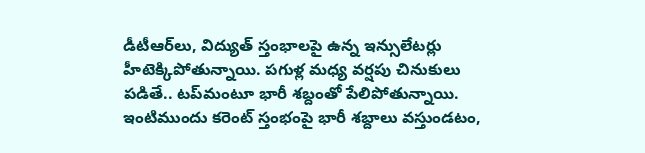డీటీఆర్‌లు, విద్యుత్‌ స్తంభాలపై ఉన్న ఇన్సులేటర్లు హీటెక్కిపోతున్నాయి. పగుళ్ల మధ్య వర్షపు చినుకులు పడితే.. టప్‌మంటూ భారీ శబ్దంతో పేలిపోతున్నాయి. ఇంటిముందు కరెంట్‌ స్తంభంపై భారీ శబ్దాలు వస్తుండటం,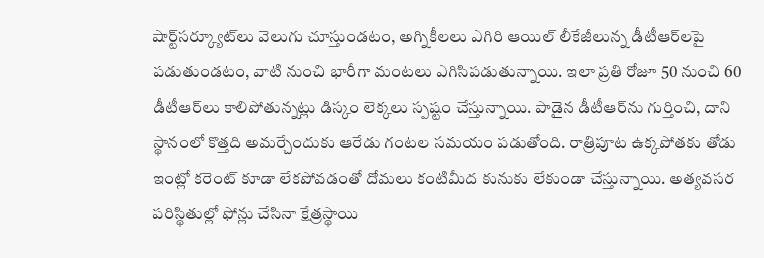షార్ట్‌సర్క్యూట్‌లు వెలుగు చూస్తుండటం, అగ్నికీలలు ఎగిరి ఆయిల్‌ లీకేజీలున్న డీటీఆర్‌లపై పడుతుండటం, వాటి నుంచి భారీగా మంటలు ఎగిసిపడుతున్నాయి. ఇలా ప్రతి రోజూ 50 నుంచి 60 డీటీఆర్‌లు కాలిపోతున్నట్లు డిస్కం లెక్కలు స్పష్టం చేస్తున్నాయి. పాడైన డీటీఆర్‌ను గుర్తించి, దాని స్థానంలో కొత్తది అమర్చేందుకు ఆరేడు గంటల సమయం పడుతోంది. రాత్రిపూట ఉక్కపోతకు తోడు ఇంట్లో కరెంట్‌ కూడా లేకపోవడంతో దోమలు కంటిమీద కునుకు లేకుండా చేస్తున్నాయి. అత్యవసర పరిస్థితుల్లో ఫోన్లు చేసినా క్షేత్రస్థాయి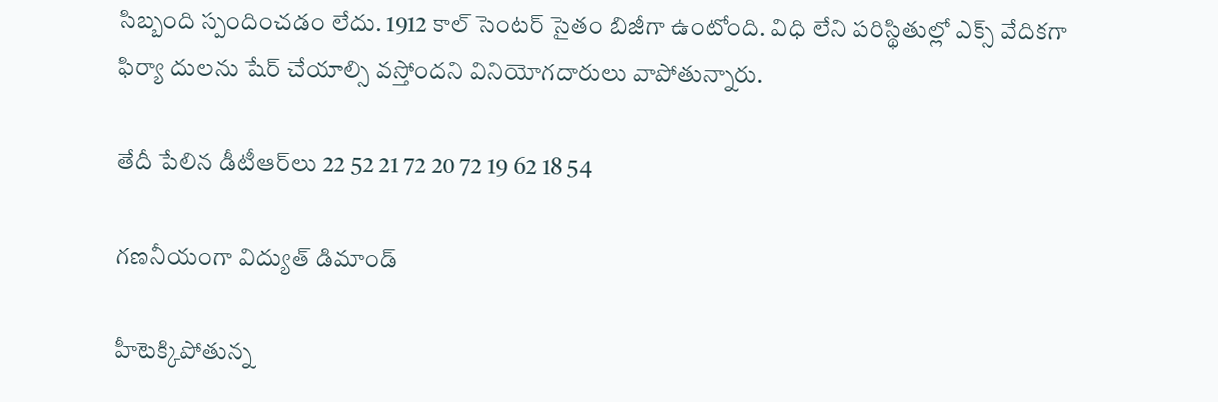సిబ్బంది స్పందించడం లేదు. 1912 కాల్‌ సెంటర్‌ సైతం బిజీగా ఉంటోంది. విధి లేని పరిస్థితుల్లో ఎక్స్‌ వేదికగా ఫిర్యా దులను షేర్‌ చేయాల్సి వస్తోందని వినియోగదారులు వాపోతున్నారు.

తేదీ పేలిన డీటీఆర్‌లు 22 52 21 72 20 72 19 62 18 54

గణనీయంగా విద్యుత్‌ డిమాండ్‌

హీటెక్కిపోతున్న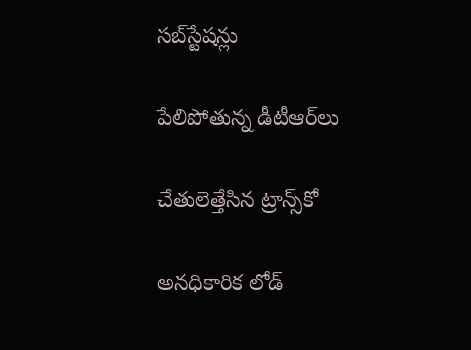సబ్‌స్టేషన్లు

పేలిపోతున్న డీటీఆర్‌లు

చేతులెత్తేసిన ట్రాన్స్‌కో

అనధికారిక లోడ్‌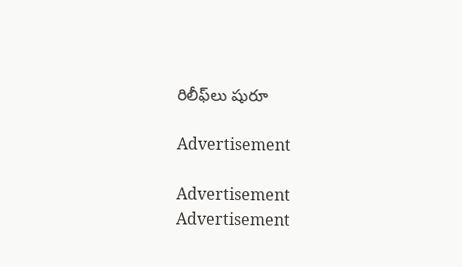రిలీఫ్‌లు షురూ

Advertisement

Advertisement
Advertisement